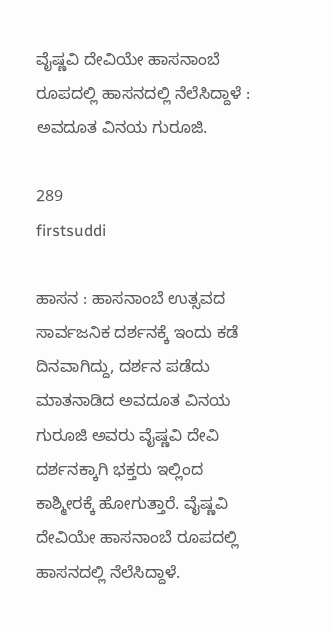ವೈಷ್ಣವಿ ದೇವಿಯೇ ಹಾಸನಾಂಬೆ ರೂಪದಲ್ಲಿ ಹಾಸನದಲ್ಲಿ ನೆಲೆಸಿದ್ದಾಳೆ : ಅವದೂತ ವಿನಯ ಗುರೂಜಿ.

289
firstsuddi

ಹಾಸನ : ಹಾಸನಾಂಬೆ ಉತ್ಸವದ ಸಾರ್ವಜನಿಕ ದರ್ಶನಕ್ಕೆ ಇಂದು ಕಡೆ ದಿನವಾಗಿದ್ದು, ದರ್ಶನ ಪಡೆದು ಮಾತನಾಡಿದ ಅವದೂತ ವಿನಯ ಗುರೂಜಿ ಅವರು ವೈಷ್ಣವಿ ದೇವಿ ದರ್ಶನಕ್ಕಾಗಿ ಭಕ್ತರು ಇಲ್ಲಿಂದ ಕಾಶ್ಮೀರಕ್ಕೆ ಹೋಗುತ್ತಾರೆ. ವೈಷ್ಣವಿ ದೇವಿಯೇ ಹಾಸನಾಂಬೆ ರೂಪದಲ್ಲಿ ಹಾಸನದಲ್ಲಿ ನೆಲೆಸಿದ್ದಾಳೆ.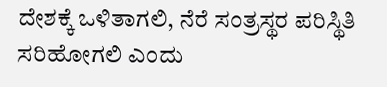ದೇಶಕ್ಕೆ ಒಳಿತಾಗಲಿ, ನೆರೆ ಸಂತ್ರಸ್ಥರ ಪರಿಸ್ಥಿತಿ ಸರಿಹೋಗಲಿ ಎಂದು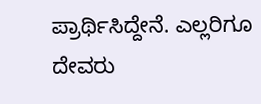ಪ್ರಾರ್ಥಿಸಿದ್ದೇನೆ. ಎಲ್ಲರಿಗೂ ದೇವರು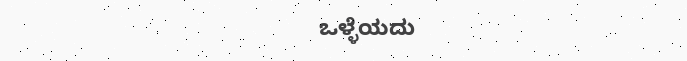ಒಳ್ಳೆಯದು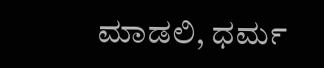ಮಾಡಲಿ, ಧರ್ಮ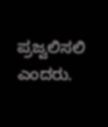ಪ್ರಜ್ವಲಿಸಲಿ ಎಂದರು.